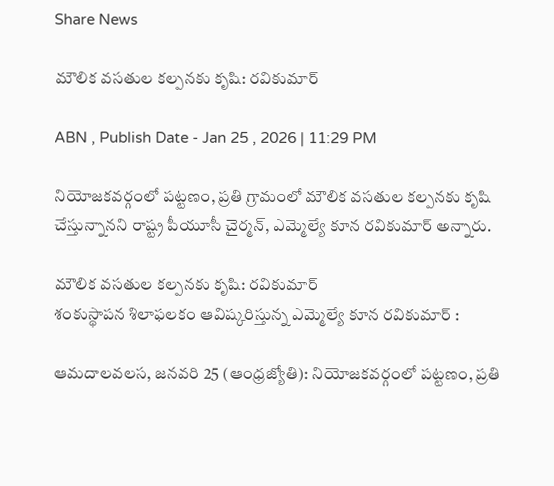Share News

మౌలిక వసతుల కల్పనకు కృషి: రవికుమార్‌

ABN , Publish Date - Jan 25 , 2026 | 11:29 PM

నియోజకవర్గంలో పట్టణం, ప్రతి గ్రామంలో మౌలిక వసతుల కల్పనకు కృషి చేస్తున్నానని రాష్ట్ర పీయూసీ చైర్మన్‌, ఎమ్మెల్యే కూన రవికుమార్‌ అన్నారు.

మౌలిక వసతుల కల్పనకు కృషి: రవికుమార్‌
శంకుస్థాపన శిలాఫలకం ఆవిష్కరిస్తున్న ఎమ్మెల్యే కూన రవికుమార్‌ :

ఆమదాలవలస, జనవరి 25 (ఆంధ్రజ్యోతి): నియోజకవర్గంలో పట్టణం, ప్రతి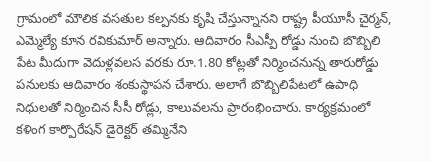గ్రామంలో మౌలిక వసతుల కల్పనకు కృషి చేస్తున్నానని రాష్ట్ర పీయూసీ చైర్మన్‌, ఎమ్మెల్యే కూన రవికుమార్‌ అన్నారు. ఆదివారం సీఎస్పీ రోడ్డు నుంచి బొబ్బిలి పేట మీదుగా వెదుళ్లవలస వరకు రూ.1.80 కోట్లతో నిర్మించనున్న తారురోడ్డు పనులకు ఆదివారం శంకుస్థాపన చేశారు. అలాగే బొబ్బిలిపేటలో ఉపాధి నిధులతో నిర్మించిన సీసీ రోడ్లు, కాలువలను ప్రారంభించారు. కార్యక్రమంలో కళింగ కార్పొరేషన్‌ డైరెక్టర్‌ తమ్మినేని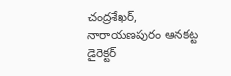చంద్రశేఖర్‌, నారాయణపురం ఆనకట్ట డైరెక్టర్‌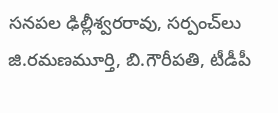సనపల ఢిల్లీశ్వరరావు, సర్పంచ్‌లు జి.రమణమూర్తి, బి.గౌరీపతి, టీడీపీ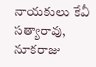నాయకులు కేవీ సత్యారావు, నూకరాజు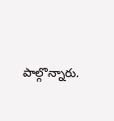పాల్గొన్నారు.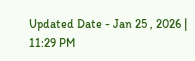Updated Date - Jan 25 , 2026 | 11:29 PM